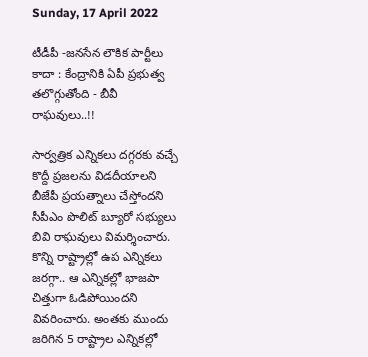Sunday, 17 April 2022

టీడీపీ -జనసేన లౌకిక పార్టీలు కాదా : కేంద్రానికి ఏపీ ప్రభుత్వ తలొగ్గుతోంది - బీవీ రాఘవులు..!!

సార్వత్రిక ఎన్నికలు దగ్గరకు వచ్చే కొద్దీ ప్రజలను విడదీయాలని బీజేపీ ప్రయత్నాలు చేస్తోందని సీపీఎం పొలిట్ బ్యూరో సభ్యులు బివి రాఘవులు విమర్శించారు. కొన్ని రాష్ట్రాల్లో ఉప ఎన్నికలు జరగ్గా.. ఆ ఎన్నికల్లో భాజపా చిత్తుగా ఓడిపోయిందని వివరించారు. అంతకు ముందు జరిగిన 5 రాష్ట్రాల ఎన్నికల్లో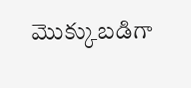మొక్కుబడిగా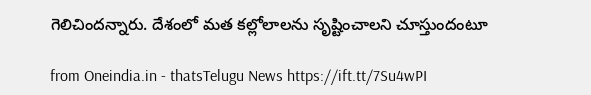గెలిచిందన్నారు. దేశంలో మత కల్లోలాలను సృష్టించాలని చూస్తుందంటూ

from Oneindia.in - thatsTelugu News https://ift.tt/7Su4wPI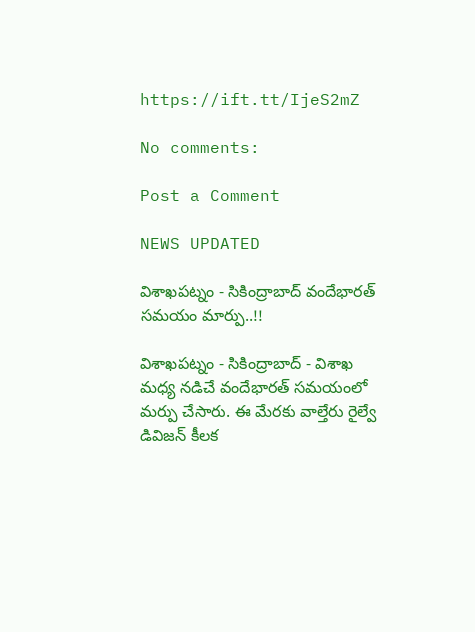https://ift.tt/IjeS2mZ

No comments:

Post a Comment

NEWS UPDATED

విశాఖపట్నం - సికింద్రాబాద్ వందేభారత్ సమయం మార్పు..!!

విశాఖపట్నం - సికింద్రాబాద్ - విశాఖ మధ్య నడిచే వందేభారత్ సమయంలో మర్పు చేసారు. ఈ మేరకు వాల్తేరు రైల్వే డివిజన్ కీలక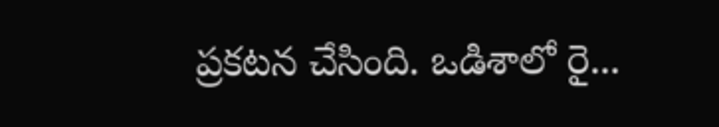ప్రకటన చేసింది. ఒడిశాలో రై...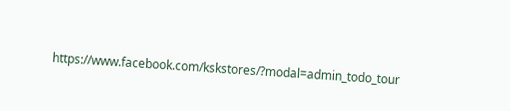https://www.facebook.com/kskstores/?modal=admin_todo_tour